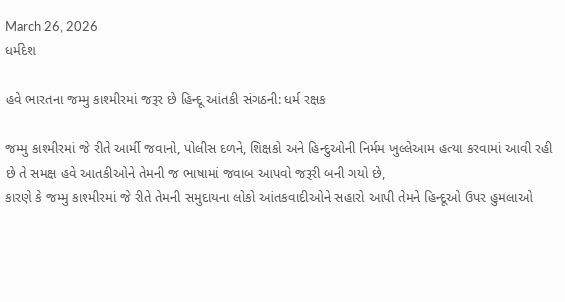March 26, 2026
ધર્મદેશ

હવે ભારતના જમ્મુ કાશ્મીરમાં જરૂર છે હિન્દૂ આંતકી સંગઠની: ધર્મ રક્ષક

જમ્મુ કાશ્મીરમાં જે રીતે આર્મી જવાનો, પોલીસ દળને, શિક્ષકો અને હિન્દુઓની નિર્મમ ખુલ્લેઆમ હત્યા કરવામાં આવી રહી છે તે સમક્ષ હવે આતકીઓને તેમની જ ભાષામાં જવાબ આપવો જરૂરી બની ગયો છે,
કારણે કે જમ્મુ કાશ્મીરમાં જે રીતે તેમની સમુદાયના લોકો આંતકવાદીઓને સહારો આપી તેમને હિન્દૂઓ ઉપર હુમલાઓ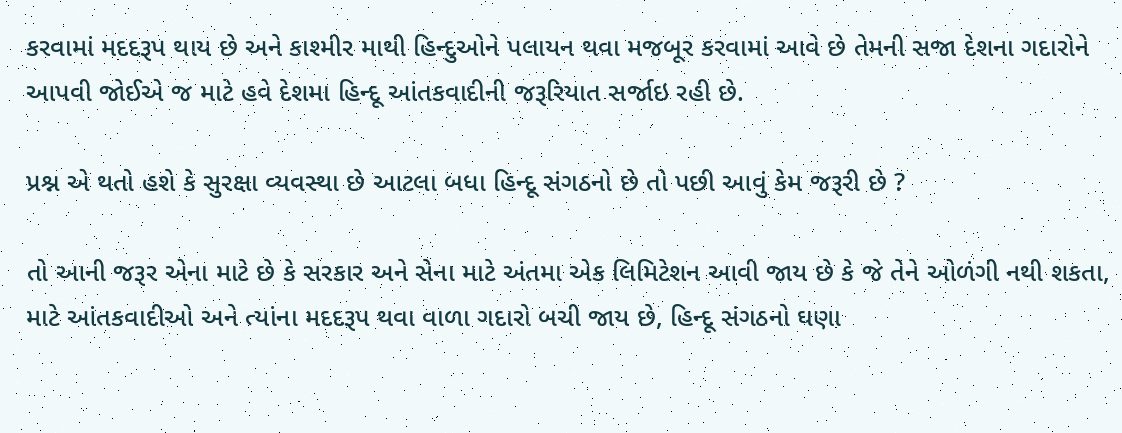કરવામાં મદદરૂપ થાય છે અને કાશ્મીર માથી હિન્દુઓને પલાયન થવા મજબૂર કરવામાં આવે છે તેમની સજા દેશના ગદારોને આપવી જોઈએ જ માટે હવે દેશમા હિન્દૂ આંતકવાદીની જરૂરિયાત સર્જાઇ રહી છે.

પ્રશ્ન એ થતો હશે કે સુરક્ષા વ્યવસ્થા છે આટલા બધા હિન્દૂ સંગઠનો છે તો પછી આવું કેમ જરૂરી છે ?

તો આની જરૂર એના માટે છે કે સરકાર અને સેના માટે અંતમા એક લિમિટેશન આવી જાય છે કે જે તેને ઓળંગી નથી શકતા, માટે આંતકવાદીઓ અને ત્યાંના મદદરૂપ થવા વાળા ગદારો બચી જાય છે, હિન્દૂ સંગઠનો ઘણા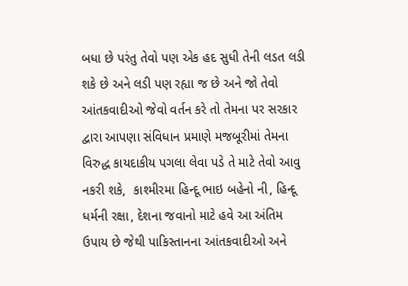બધા છે પરંતુ તેવો પણ એક હદ સુધી તેની લડત લડી શકે છે અને લડી પણ રહ્યા જ છે અને જો તેવો આંતકવાદીઓ જેવો વર્તન કરે તો તેમના પર સરકાર દ્વારા આપણા સંવિધાન પ્રમાણે મજબૂરીમાં તેમના વિરુદ્ધ કાયદાકીય પગલા લેવા પડે તે માટે તેવો આવુ નકરી શકે,  કાશ્મીરમા હિન્દૂ ભાઇ બહેનો ની, હિન્દૂ ધર્મની રક્ષા, દેશના જવાનો માટે હવે આ અંતિમ ઉપાય છે જેથી પાકિસ્તાનના આંતકવાદીઓ અને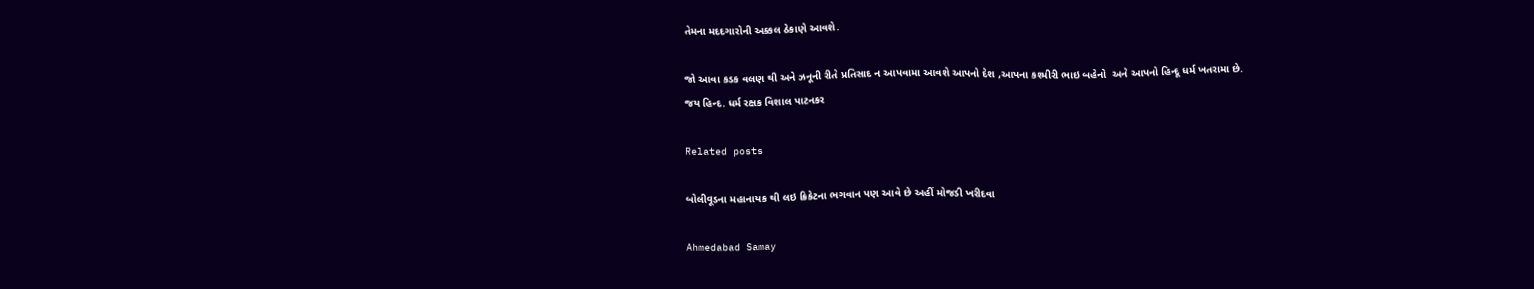તેમના મદદગારોની અક્કલ ઠેકાણે આવશે.

જો આવા કડક વલણ થી અને ઝનૂની રીતે પ્રતિસાદ ન આપવામા આવશે આપનો દેશ ,આપના કશ્મીરી ભાઇ બહેનો  અને આપનો હિન્દૂ ધર્મ ખતરામા છે.
જય હિન્દ. ધર્મ રક્ષક વિશાલ પાટનકર

Related posts

બોલીવૂડના મહાનાયક થી લઇ ક્રિકેટના ભગવાન પણ આવે છે અહીં મોજડી ખરીદવા

Ahmedabad Samay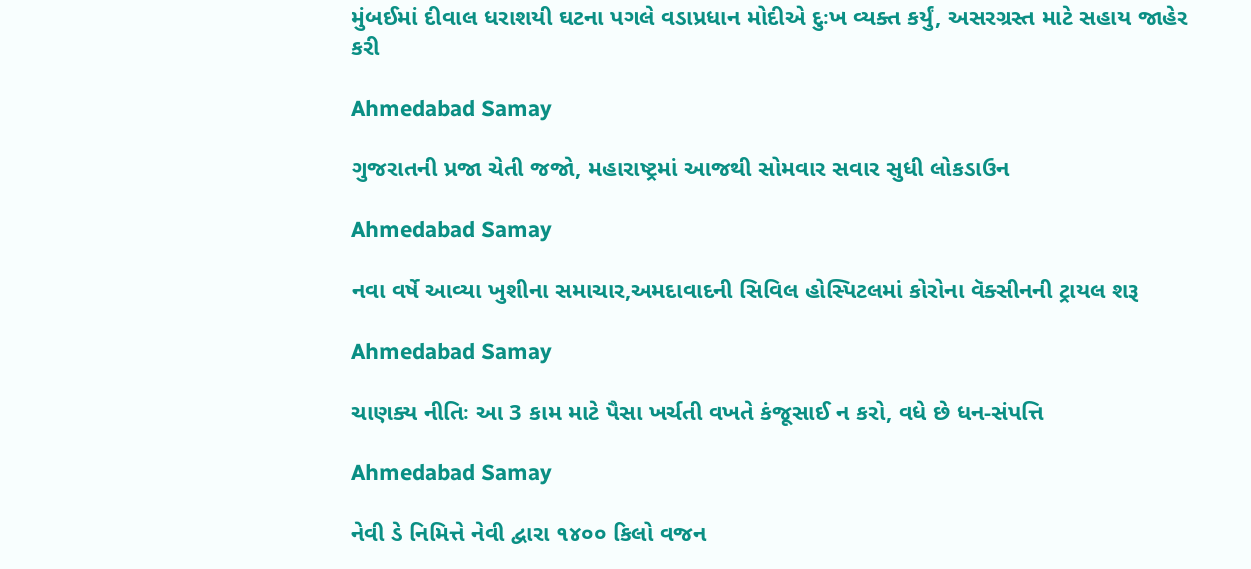મુંબઈમાં દીવાલ ધરાશયી ઘટના પગલે વડાપ્રધાન મોદીએ દુઃખ વ્યક્ત કર્યું, અસરગ્રસ્ત માટે સહાય જાહેર કરી

Ahmedabad Samay

ગુજરાતની પ્રજા ચેતી જજો, મહારાષ્ટ્રમાં આજથી સોમવાર સવાર સુધી લોકડાઉન

Ahmedabad Samay

નવા વર્ષે આવ્યા ખુશીના સમાચાર,અમદાવાદની સિવિલ હોસ્પિટલમાં કોરોના વૅક્સીનની ટ્રાયલ શરૂ

Ahmedabad Samay

ચાણક્ય નીતિઃ આ 3 કામ માટે પૈસા ખર્ચતી વખતે કંજૂસાઈ ન કરો, વધે છે ધન-સંપત્તિ

Ahmedabad Samay

નેવી ડે નિમિત્તે નેવી દ્વારા ૧૪૦૦ કિલો વજન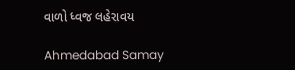વાળો ધ્વજ લહેરાવય

Ahmedabad Samay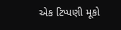એક ટિપ્પણી મૂકો